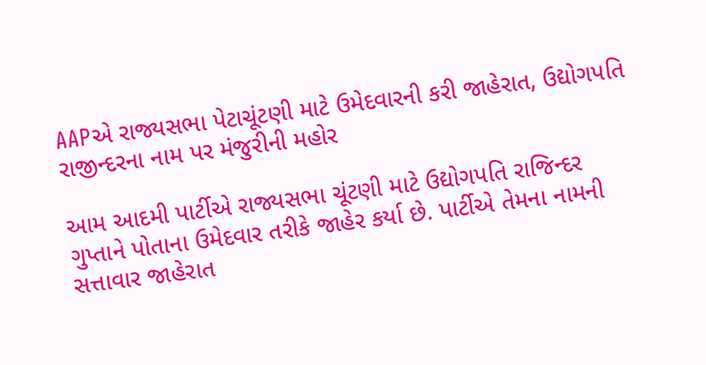AAPએ રાજ્યસભા પેટાચૂંટણી માટે ઉમેદવારની કરી જાહેરાત, ઉદ્યોગપતિ રાજીન્દરના નામ પર મંજુરીની મહોર

આમ આદમી પાર્ટીએ રાજ્યસભા ચૂંટણી માટે ઉદ્યોગપતિ રાજિન્દર ગુપ્તાને પોતાના ઉમેદવાર તરીકે જાહેર કર્યા છે. પાર્ટીએ તેમના નામની સત્તાવાર જાહેરાત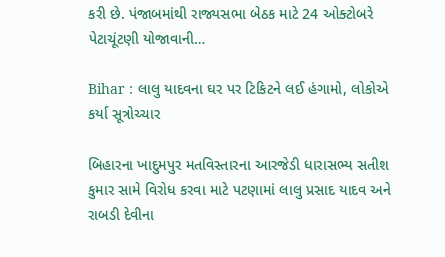કરી છે. પંજાબમાંથી રાજ્યસભા બેઠક માટે 24 ઓક્ટોબરે પેટાચૂંટણી યોજાવાની…

Bihar : લાલુ યાદવના ઘર પર ટિકિટને લઈ હંગામો, લોકોએ કર્યા સૂત્રોચ્ચાર

બિહારના ખાદુમપુર મતવિસ્તારના આરજેડી ધારાસભ્ય સતીશ કુમાર સામે વિરોધ કરવા માટે પટણામાં લાલુ પ્રસાદ યાદવ અને રાબડી દેવીના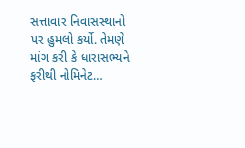સત્તાવાર નિવાસસ્થાનો પર હુમલો કર્યો. તેમણે માંગ કરી કે ધારાસભ્યને ફરીથી નોમિનેટ…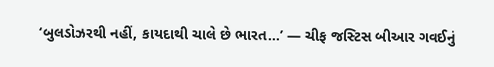‘બુલડોઝરથી નહીં, કાયદાથી ચાલે છે ભારત…’ — ચીફ જસ્ટિસ બીઆર ગવઈનું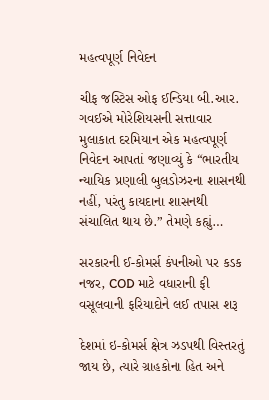મહત્વપૂર્ણ નિવેદન

ચીફ જસ્ટિસ ઓફ ઈન્ડિયા બી.આર. ગવઈએ મોરેશિયસની સત્તાવાર મુલાકાત દરમિયાન એક મહત્વપૂર્ણ નિવેદન આપતાં જણાવ્યું કે “ભારતીય ન્યાયિક પ્રણાલી બુલડોઝરના શાસનથી નહીં, પરંતુ કાયદાના શાસનથી સંચાલિત થાય છે.” તેમણે કહ્યું…

સરકારની ઈ-કોમર્સ કંપનીઓ પર કડક નજર, COD માટે વધારાની ફી વસૂલવાની ફરિયાદોને લઈ તપાસ શરૂ

દેશમાં ઇ-કોમર્સ ક્ષેત્ર ઝડપથી વિસ્તરતું જાય છે, ત્યારે ગ્રાહકોના હિત અને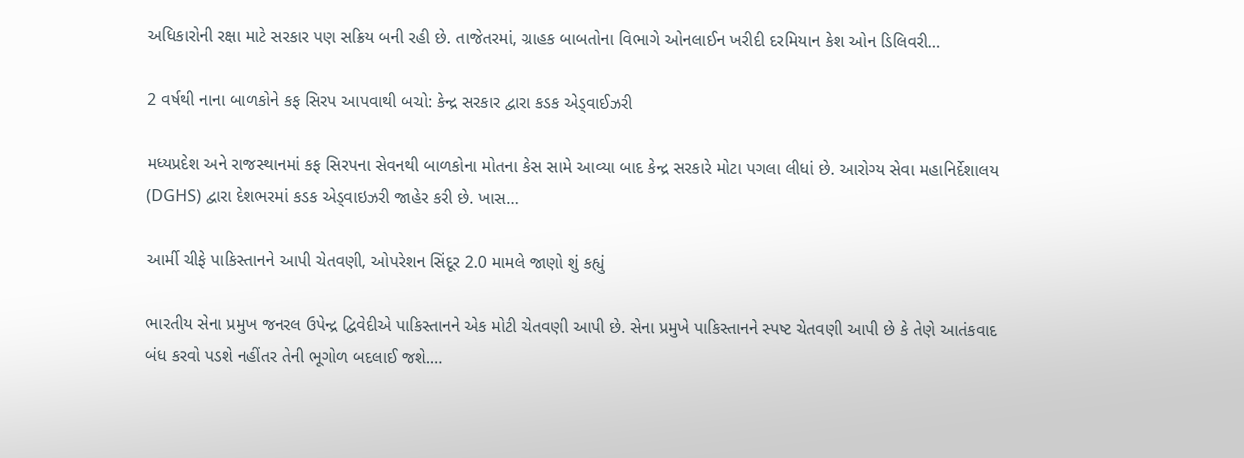અધિકારોની રક્ષા માટે સરકાર પણ સક્રિય બની રહી છે. તાજેતરમાં, ગ્રાહક બાબતોના વિભાગે ઓનલાઈન ખરીદી દરમિયાન કેશ ઓન ડિલિવરી…

2 વર્ષથી નાના બાળકોને કફ સિરપ આપવાથી બચો: કેન્દ્ર સરકાર દ્વારા કડક એડ્વાઈઝરી

મધ્યપ્રદેશ અને રાજસ્થાનમાં કફ સિરપના સેવનથી બાળકોના મોતના કેસ સામે આવ્યા બાદ કેન્દ્ર સરકારે મોટા પગલા લીધાં છે. આરોગ્ય સેવા મહાનિર્દેશાલય (DGHS) દ્વારા દેશભરમાં કડક એડ્વાઇઝરી જાહેર કરી છે. ખાસ…

આર્મી ચીફે પાકિસ્તાનને આપી ચેતવણી, ઓપરેશન સિંદૂર 2.0 મામલે જાણો શું કહ્યું

ભારતીય સેના પ્રમુખ જનરલ ઉપેન્દ્ર દ્વિવેદીએ પાકિસ્તાનને એક મોટી ચેતવણી આપી છે. સેના પ્રમુખે પાકિસ્તાનને સ્પષ્ટ ચેતવણી આપી છે કે તેણે આતંકવાદ બંધ કરવો પડશે નહીંતર તેની ભૂગોળ બદલાઈ જશે.…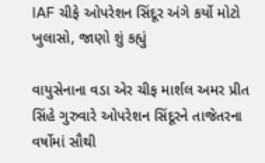IAF ચીફે ઓપરેશન સિંદૂર અંગે કર્યો મોટો ખુલાસો, જાણો શું કહ્યું

વાયુસેનાના વડા એર ચીફ માર્શલ અમર પ્રીત સિંહે ગુરુવારે ઓપરેશન સિંદૂરને તાજેતરના વર્ષોમાં સૌથી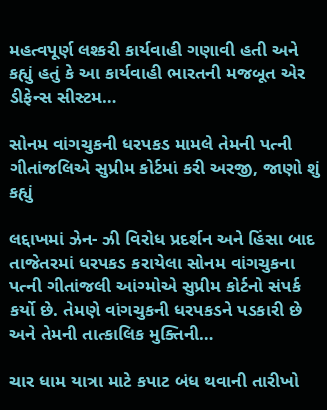મહત્વપૂર્ણ લશ્કરી કાર્યવાહી ગણાવી હતી અને કહ્યું હતું કે આ કાર્યવાહી ભારતની મજબૂત એર ડીફેન્સ સીસ્ટમ…

સોનમ વાંગચુકની ધરપકડ મામલે તેમની પત્ની ગીતાંજલિએ સુપ્રીમ કોર્ટમાં કરી અરજી, જાણો શું કહ્યું

લદ્દાખમાં ઝેન- ઝી વિરોધ પ્રદર્શન અને હિંસા બાદ તાજેતરમાં ધરપકડ કરાયેલા સોનમ વાંગચુકના પત્ની ગીતાંજલી આંગ્મોએ સુપ્રીમ કોર્ટનો સંપર્ક કર્યો છે. તેમણે વાંગચુકની ધરપકડને પડકારી છે અને તેમની તાત્કાલિક મુક્તિની…

ચાર ધામ યાત્રા માટે કપાટ બંધ થવાની તારીખો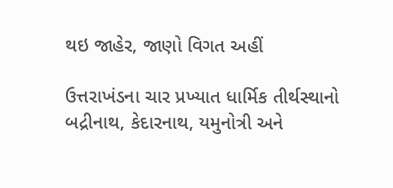થઇ જાહેર, જાણો વિગત અહીં

ઉત્તરાખંડના ચાર પ્રખ્યાત ધાર્મિક તીર્થસ્થાનો બદ્રીનાથ, કેદારનાથ, યમુનોત્રી અને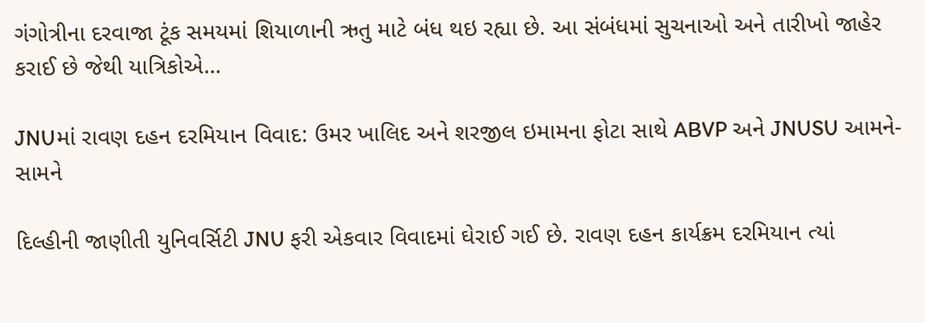ગંગોત્રીના દરવાજા ટૂંક સમયમાં શિયાળાની ઋતુ માટે બંધ થઇ રહ્યા છે. આ સંબંધમાં સુચનાઓ અને તારીખો જાહેર કરાઈ છે જેથી યાત્રિકોએ…

JNUમાં રાવણ દહન દરમિયાન વિવાદ: ઉમર ખાલિદ અને શરજીલ ઇમામના ફોટા સાથે ABVP અને JNUSU આમને-સામને

દિલ્હીની જાણીતી યુનિવર્સિટી JNU ફરી એકવાર વિવાદમાં ઘેરાઈ ગઈ છે. રાવણ દહન કાર્યક્રમ દરમિયાન ત્યાં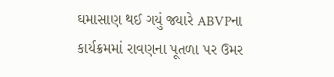ઘમાસાણ થઈ ગયું જ્યારે ABVPના કાર્યક્રમમાં રાવણના પૂતળા પર ઉમર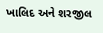ખાલિદ અને શરજીલ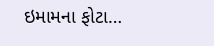ઇમામના ફોટા…